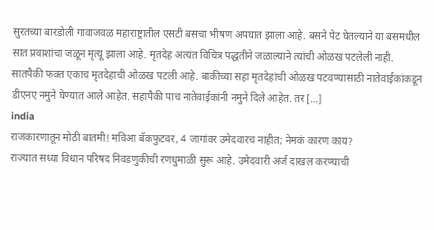सुरतच्या बारडोली गावाजवळ महाराष्ट्रातील एसटी बसचा भीषण अपघात झाला आहे. बसने पेट घेतल्याने या बसमधील सात प्रवाशांचा जळून मृत्यू झाला आहे. मृतदेह अत्यंत विचित्र पद्धतीने जळाल्याने त्यांची ओळख पटलेली नाही. सातपैकी फक्त एकाच मृतदेहाची ओळख पटली आहे. बाकीच्या सहा मृतदेहांची ओळख पटवण्यासाठी नातेवाईकांकडून डीएनए नमुने घेण्यात आले आहेत. सहापैकी पाच नातेवाईकांनी नमुने दिले आहेत. तर […]
india
राजकारणातून मोठी बातमी! मविआ बॅकफुटवर, 4 जागांवर उमेदवारच नाहीत; नेमकं कारण काय?
राज्यात सध्या विधान परिषद निवडणुकीची रणधुमाळी सुरू आहे. उमेदवारी अर्ज दाखल करण्याची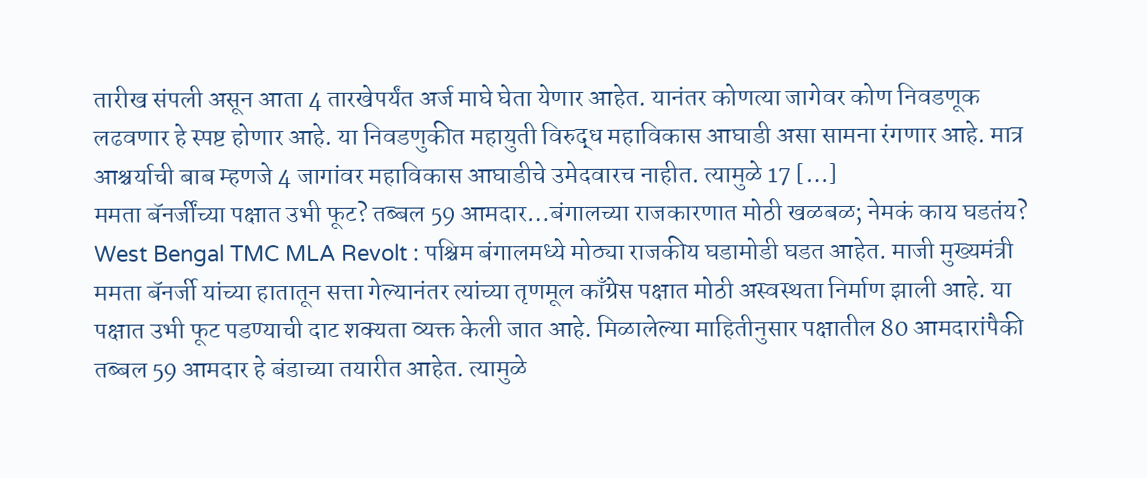तारीख संपली असून आता 4 तारखेपर्यंत अर्ज माघे घेता येणार आहेत. यानंतर कोणत्या जागेवर कोण निवडणूक लढवणार हे स्पष्ट होणार आहे. या निवडणुकीत महायुती विरुद्ध महाविकास आघाडी असा सामना रंगणार आहे. मात्र आश्चर्याची बाब म्हणजे 4 जागांवर महाविकास आघाडीचे उमेदवारच नाहीत. त्यामुळे 17 […]
ममता बॅनर्जींच्या पक्षात उभी फूट? तब्बल 59 आमदार…बंगालच्या राजकारणात मोठी खळबळ; नेमकं काय घडतंय?
West Bengal TMC MLA Revolt : पश्चिम बंगालमध्ये मोठ्या राजकीय घडामोडी घडत आहेत. माजी मुख्यमंत्री ममता बॅनर्जी यांच्या हातातून सत्ता गेल्यानंतर त्यांच्या तृणमूल काँग्रेस पक्षात मोठी अस्वस्थता निर्माण झाली आहे. या पक्षात उभी फूट पडण्याची दाट शक्यता व्यक्त केली जात आहे. मिळालेल्या माहितीनुसार पक्षातील 80 आमदारांपैकी तब्बल 59 आमदार हे बंडाच्या तयारीत आहेत. त्यामुळे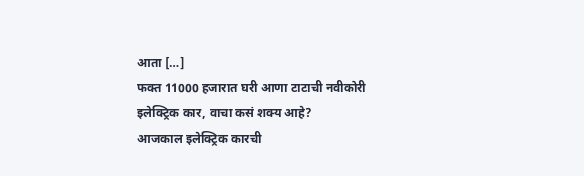आता […]
फक्त 11000 हजारात घरी आणा टाटाची नवीकोरी इलेक्ट्रिक कार, वाचा कसं शक्य आहे?
आजकाल इलेक्ट्रिक कारची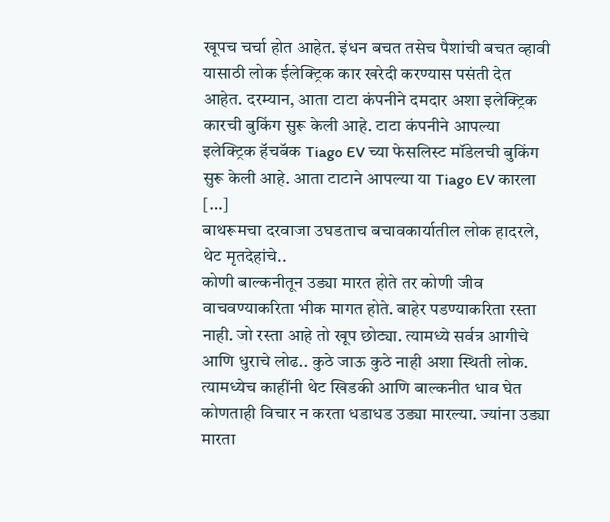खूपच चर्चा होत आहेत. इंधन बचत तसेच पैशांची बचत व्हावी यासाठी लोक ईलेक्ट्रिक कार खरेदी करण्यास पसंती देत आहेत. दरम्यान, आता टाटा कंपनीने दमदार अशा इलेक्ट्रिक कारची बुकिंग सुरू केली आहे. टाटा कंपनीने आपल्या इलेक्ट्रिक हॅचबॅक Tiago EV च्या फेसलिस्ट मॉडेलची बुकिंग सुरू केली आहे. आता टाटाने आपल्या या Tiago EV कारला […]
बाथरूमचा दरवाजा उघडताच बचावकार्यातील लोक हादरले, थेट मृतदेहांचे..
कोणी बाल्कनीतून उड्या मारत होते तर कोणी जीव वाचवण्याकरिता भीक मागत होते. बाहेर पडण्याकरिता रस्ता नाही. जो रस्ता आहे तो खूप छोट्या. त्यामध्ये सर्वत्र आगीचे आणि धुराचे लोढ.. कुठे जाऊ कुठे नाही अशा स्थिती लोक. त्यामध्येच काहींनी थेट खिडकी आणि बाल्कनीत धाव घेत कोणताही विचार न करता धडाधड उड्या मारल्या. ज्यांना उड्या मारता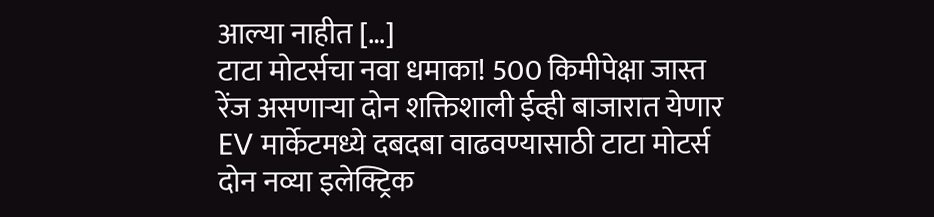आल्या नाहीत […]
टाटा मोटर्सचा नवा धमाका! 500 किमीपेक्षा जास्त रेंज असणाऱ्या दोन शक्तिशाली ईव्ही बाजारात येणार
EV मार्केटमध्ये दबदबा वाढवण्यासाठी टाटा मोटर्स दोन नव्या इलेक्ट्रिक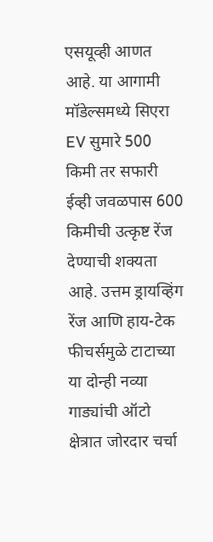एसयूव्ही आणत आहे. या आगामी मॉडेल्समध्ये सिएरा EV सुमारे 500 किमी तर सफारी ईव्ही जवळपास 600 किमीची उत्कृष्ट रेंज देण्याची शक्यता आहे. उत्तम ड्रायव्हिंग रेंज आणि हाय-टेक फीचर्समुळे टाटाच्या या दोन्ही नव्या गाड्यांची ऑटो क्षेत्रात जोरदार चर्चा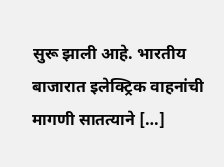सुरू झाली आहे. भारतीय बाजारात इलेक्ट्रिक वाहनांची मागणी सातत्याने […]